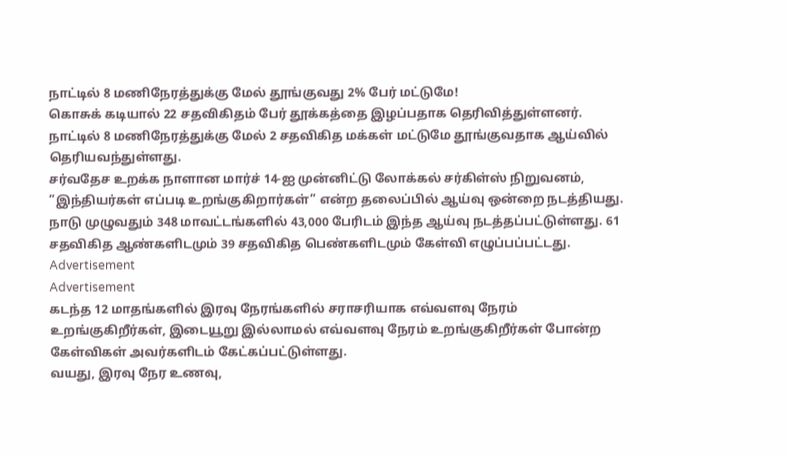நாட்டில் 8 மணிநேரத்துக்கு மேல் தூங்குவது 2% பேர் மட்டுமே!
கொசுக் கடியால் 22 சதவிகிதம் பேர் தூக்கத்தை இழப்பதாக தெரிவித்துள்ளனர்.
நாட்டில் 8 மணிநேரத்துக்கு மேல் 2 சதவிகித மக்கள் மட்டுமே தூங்குவதாக ஆய்வில் தெரியவந்துள்ளது.
சர்வதேச உறக்க நாளான மார்ச் 14-ஐ முன்னிட்டு லோக்கல் சர்கிள்ஸ் நிறுவனம், ”இந்தியர்கள் எப்படி உறங்குகிறார்கள்” என்ற தலைப்பில் ஆய்வு ஒன்றை நடத்தியது.
நாடு முழுவதும் 348 மாவட்டங்களில் 43,000 பேரிடம் இந்த ஆய்வு நடத்தப்பட்டுள்ளது. 61 சதவிகித ஆண்களிடமும் 39 சதவிகித பெண்களிடமும் கேள்வி எழுப்பப்பட்டது.
Advertisement
Advertisement
கடந்த 12 மாதங்களில் இரவு நேரங்களில் சராசரியாக எவ்வளவு நேரம் உறங்குகிறீர்கள், இடையூறு இல்லாமல் எவ்வளவு நேரம் உறங்குகிறீர்கள் போன்ற கேள்விகள் அவர்களிடம் கேட்கப்பட்டுள்ளது.
வயது, இரவு நேர உணவு,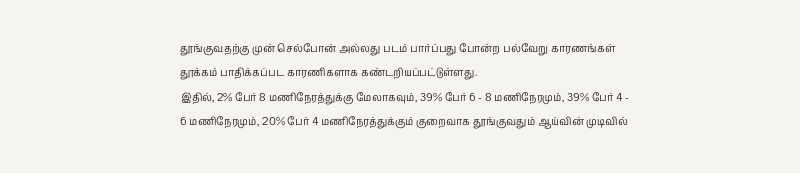தூங்குவதற்கு முன் செல்போன் அல்லது படம் பார்ப்பது போன்ற பல்வேறு காரணங்கள் தூக்கம் பாதிக்கப்பட காரணிகளாக கண்டறியப்பட்டுள்ளது.
இதில், 2% பேர் 8 மணிநேரத்துக்கு மேலாகவும், 39% பேர் 6 - 8 மணிநேரமும், 39% பேர் 4 - 6 மணிநேரமும், 20% பேர் 4 மணிநேரத்துக்கும் குறைவாக தூங்குவதும் ஆய்வின் முடிவில்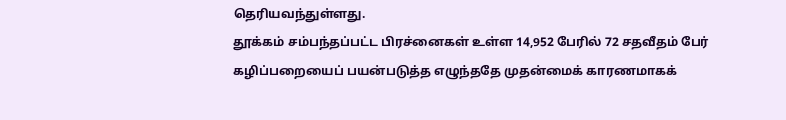தெரியவந்துள்ளது.
தூக்கம் சம்பந்தப்பட்ட பிரச்னைகள் உள்ள 14,952 பேரில் 72 சதவீதம் பேர் கழிப்பறையைப் பயன்படுத்த எழுந்ததே முதன்மைக் காரணமாகக்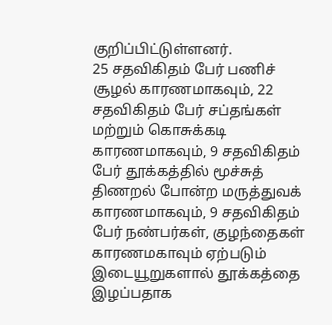குறிப்பிட்டுள்ளனர்.
25 சதவிகிதம் பேர் பணிச் சூழல் காரணமாகவும், 22 சதவிகிதம் பேர் சப்தங்கள் மற்றும் கொசுக்கடி காரணமாகவும், 9 சதவிகிதம் பேர் தூக்கத்தில் மூச்சுத் திணறல் போன்ற மருத்துவக் காரணமாகவும், 9 சதவிகிதம் பேர் நண்பர்கள், குழந்தைகள் காரணமகாவும் ஏற்படும் இடையூறுகளால் தூக்கத்தை இழப்பதாக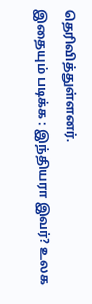தெரிவித்துள்ளனர்.
இதையும் படிக்க : இந்தியரா இவர்? உலக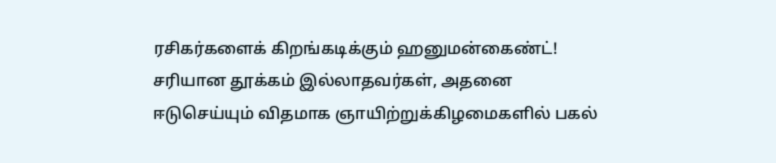ரசிகர்களைக் கிறங்கடிக்கும் ஹனுமன்கைண்ட்!
சரியான தூக்கம் இல்லாதவர்கள், அதனை ஈடுசெய்யும் விதமாக ஞாயிற்றுக்கிழமைகளில் பகல்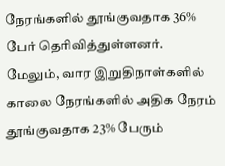நேரங்களில் தூங்குவதாக 36% பேர் தெரிவித்துள்ளனர். மேலும், வார இறுதிநாள்களில் காலை நேரங்களில் அதிக நேரம் தூங்குவதாக 23% பேரும்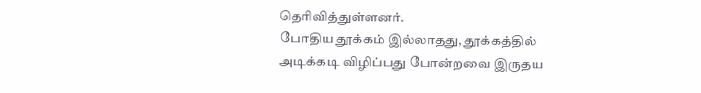தெரிவித்துள்ளனர்.
போதிய தூக்கம் இல்லாதது, தூக்கத்தில் அடிக்கடி விழிப்பது போன்றவை இருதய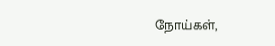நோய்கள்,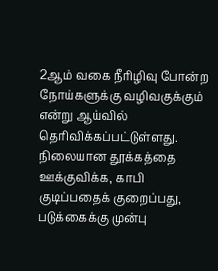2ஆம் வகை நீரிழிவு போன்ற நோய்களுக்கு வழிவகுக்கும் என்று ஆய்வில் தெரிவிக்கப்பட்டுள்ளது.
நிலையான தூக்கத்தை ஊக்குவிக்க, காபி குடிப்பதைக் குறைப்பது, படுக்கைக்கு முன்பு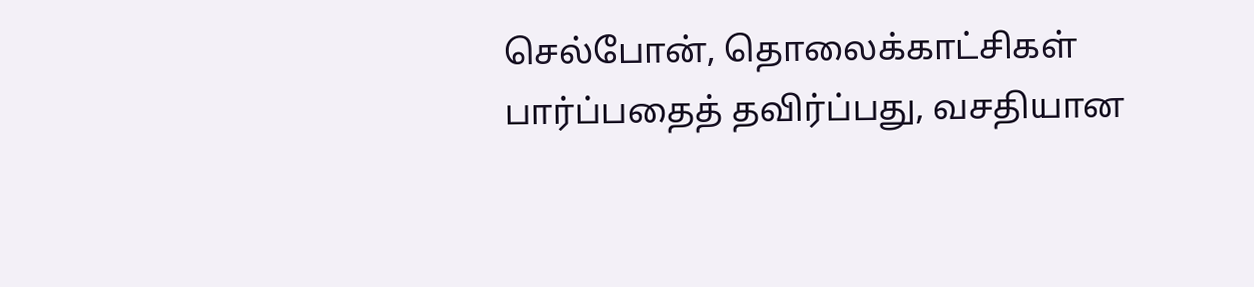செல்போன், தொலைக்காட்சிகள் பார்ப்பதைத் தவிர்ப்பது, வசதியான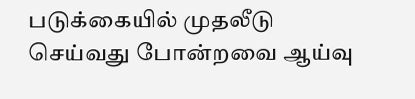படுக்கையில் முதலீடு செய்வது போன்றவை ஆய்வு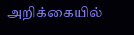அறிக்கையில்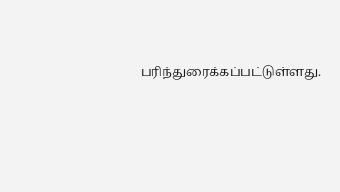பரிந்துரைக்கப்பட்டுள்ளது.